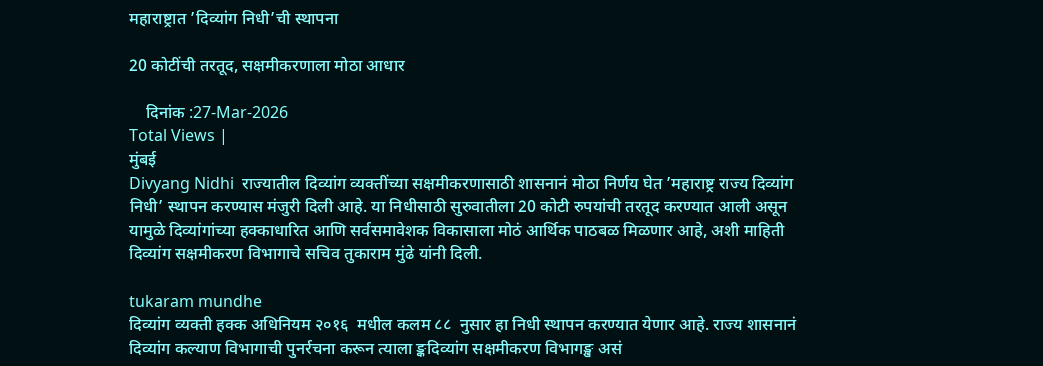महाराष्ट्रात ’दिव्यांग निधी’ची स्थापना

20 कोटींची तरतूद, सक्षमीकरणाला मोठा आधार

    दिनांक :27-Mar-2026
Total Views |
मुंबई
Divyang Nidhi  राज्यातील दिव्यांग व्यक्तींच्या सक्षमीकरणासाठी शासनानं मोठा निर्णय घेत ’महाराष्ट्र राज्य दिव्यांग निधी’ स्थापन करण्यास मंजुरी दिली आहे. या निधीसाठी सुरुवातीला 20 कोटी रुपयांची तरतूद करण्यात आली असून यामुळे दिव्यांगांच्या हक्काधारित आणि सर्वसमावेशक विकासाला मोठं आर्थिक पाठबळ मिळणार आहे, अशी माहिती दिव्यांग सक्षमीकरण विभागाचे सचिव तुकाराम मुंढे यांनी दिली.

tukaram mundhe
दिव्यांग व्यक्ती हक्क अधिनियम २०१६  मधील कलम ८८  नुसार हा निधी स्थापन करण्यात येणार आहे. राज्य शासनानं दिव्यांग कल्याण विभागाची पुनर्रचना करून त्याला ङ्कदिव्यांग सक्षमीकरण विभागङ्ख असं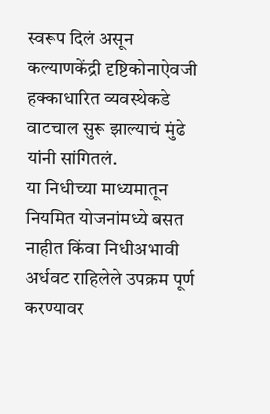स्वरूप दिलं असून कल्याणकेंद्री दृष्टिकोनाऐवजी हक्काधारित व्यवस्थेकडे वाटचाल सुरू झाल्याचं मुंढे यांनी सांगितलं.
या निधीच्या माध्यमातून नियमित योजनांमध्ये बसत नाहीत किंवा निधीअभावी अर्धवट राहिलेले उपक्रम पूर्ण करण्यावर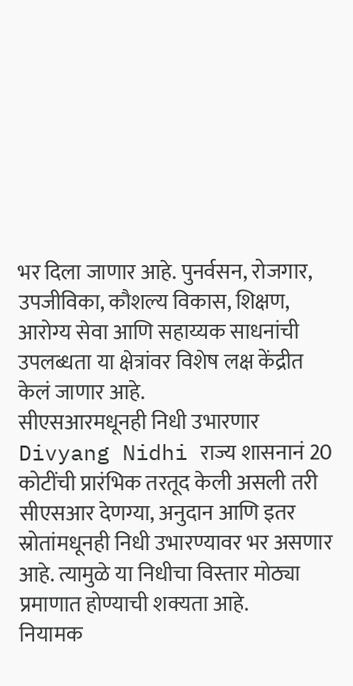भर दिला जाणार आहे. पुनर्वसन, रोजगार, उपजीविका, कौशल्य विकास, शिक्षण, आरोग्य सेवा आणि सहाय्यक साधनांची उपलब्धता या क्षेत्रांवर विशेष लक्ष केंद्रीत केलं जाणार आहे.
सीएसआरमधूनही निधी उभारणार
Divyang Nidhi राज्य शासनानं 20 कोटींची प्रारंभिक तरतूद केली असली तरी सीएसआर देणग्या, अनुदान आणि इतर स्रोतांमधूनही निधी उभारण्यावर भर असणार आहे. त्यामुळे या निधीचा विस्तार मोठ्या प्रमाणात होण्याची शक्यता आहे.
नियामक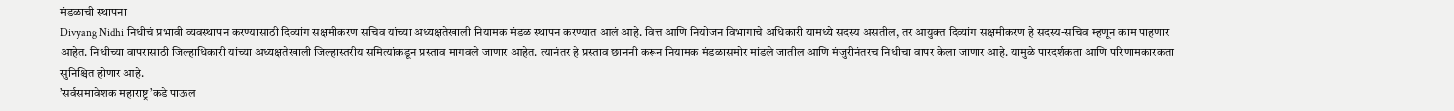मंडळाची स्थापना
Divyang Nidhi निधीचं प्रभावी व्यवस्थापन करण्यासाठी दिव्यांग सक्षमीकरण सचिव यांच्या अध्यक्षतेखाली नियामक मंडळ स्थापन करण्यात आलं आहे. वित्त आणि नियोजन विभागाचे अधिकारी यामध्ये सदस्य असतील, तर आयुक्त दिव्यांग सक्षमीकरण हे सदस्य-सचिव म्हणून काम पाहणार आहेत. निधीच्या वापरासाठी जिल्हाधिकारी यांच्या अध्यक्षतेखाली जिल्हास्तरीय समित्यांकडून प्रस्ताव मागवले जाणार आहेत. त्यानंतर हे प्रस्ताव छाननी करून नियामक मंडळासमोर मांडले जातील आणि मंजुरीनंतरच निधीचा वापर केला जाणार आहे. यामुळे पारदर्शकता आणि परिणामकारकता सुनिश्चित होणार आहे.
’सर्वसमावेशक महाराष्ट्र’कडे पाऊल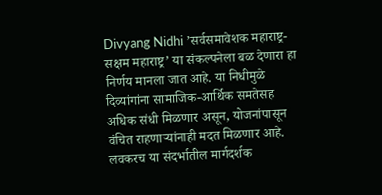Divyang Nidhi ’सर्वसमावेशक महाराष्ट्र-सक्षम महाराष्ट्र’ या संकल्पनेला बळ देणारा हा निर्णय मानला जात आहे. या निधीमुळे दिव्यांगांना सामाजिक-आर्थिक समतेसह अधिक संधी मिळणार असून, योजनांपासून वंचित राहणाऱ्यांनाही मदत मिळणार आहे. लवकरच या संदर्भातील मार्गदर्शक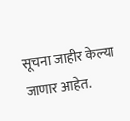सूचना जाहीर केल्या जाणार आहेत.